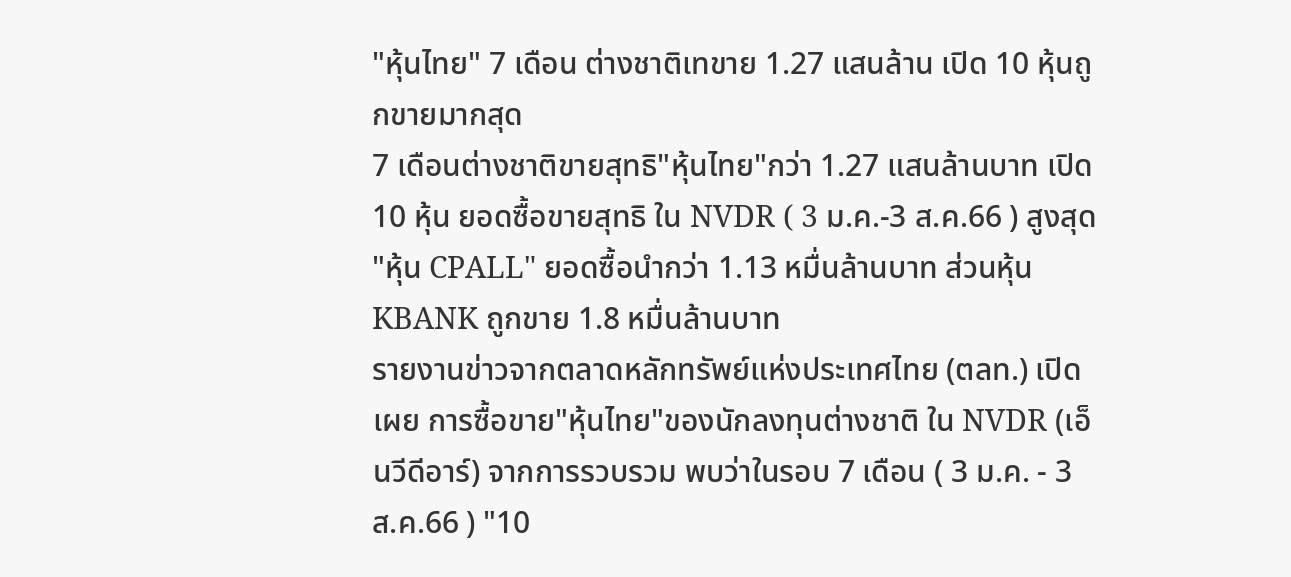"หุ้นไทย" 7 เดือน ต่างชาติเทขาย 1.27 แสนล้าน เปิด 10 หุ้นถูกขายมากสุด
7 เดือนต่างชาติขายสุทธิ"หุ้นไทย"กว่า 1.27 แสนล้านบาท เปิด 10 หุ้น ยอดซื้อขายสุทธิ ใน NVDR ( 3 ม.ค.-3 ส.ค.66 ) สูงสุด "หุ้น CPALL" ยอดซื้อนำกว่า 1.13 หมื่นล้านบาท ส่วนหุ้น KBANK ถูกขาย 1.8 หมื่นล้านบาท
รายงานข่าวจากตลาดหลักทรัพย์แห่งประเทศไทย (ตลท.) เปิดเผย การซื้อขาย"หุ้นไทย"ของนักลงทุนต่างชาติ ใน NVDR (เอ็นวีดีอาร์) จากการรวบรวม พบว่าในรอบ 7 เดือน ( 3 ม.ค. - 3 ส.ค.66 ) "10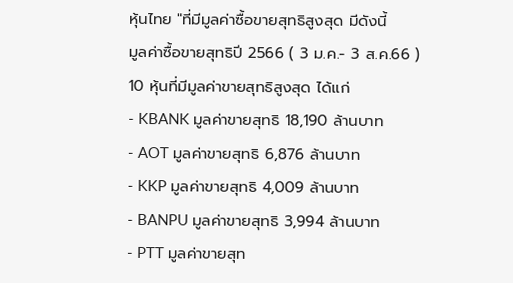หุ้นไทย "ที่มีมูลค่าซื้อขายสุทธิสูงสุด มีดังนี้
มูลค่าซื้อขายสุทธิปี 2566 ( 3 ม.ค.- 3 ส.ค.66 )
10 หุ้นที่มีมูลค่าขายสุทธิสูงสุด ได้แก่
- KBANK มูลค่าขายสุทธิ 18,190 ล้านบาท
- AOT มูลค่าขายสุทธิ 6,876 ล้านบาท
- KKP มูลค่าขายสุทธิ 4,009 ล้านบาท
- BANPU มูลค่าขายสุทธิ 3,994 ล้านบาท
- PTT มูลค่าขายสุท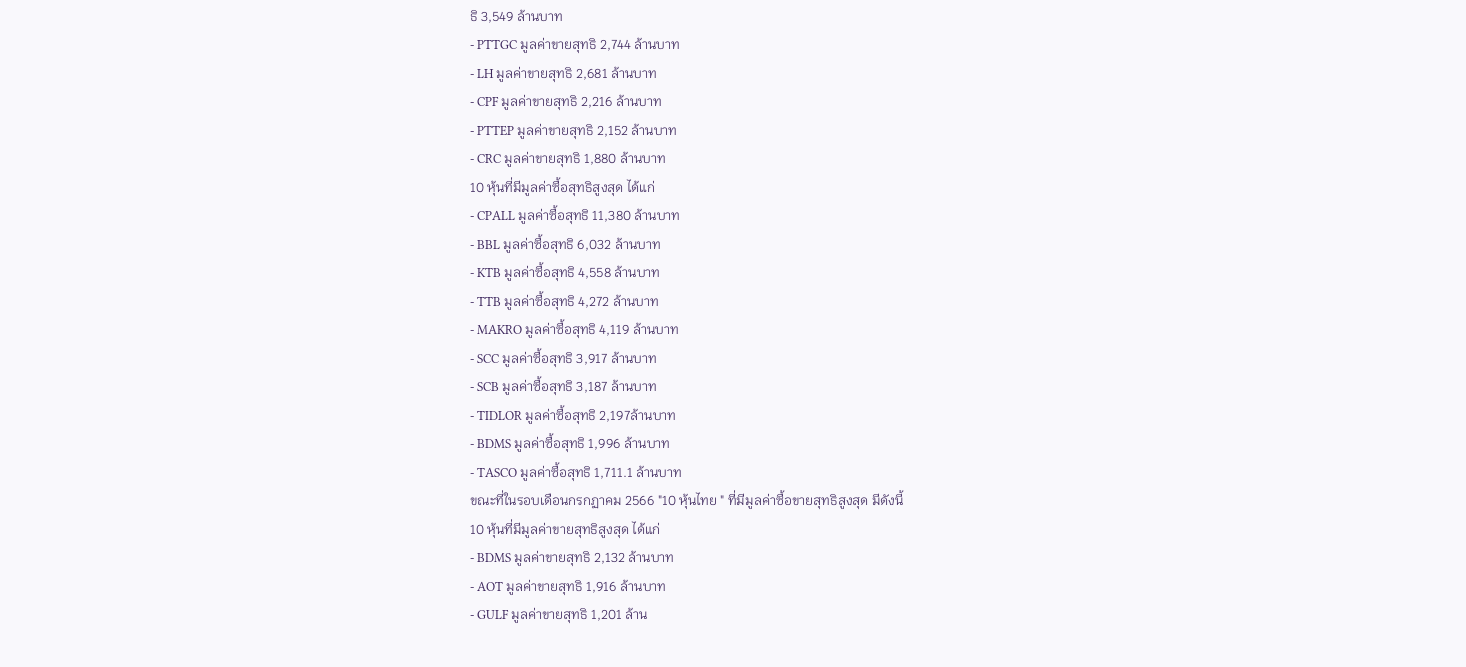ธิ 3,549 ล้านบาท
- PTTGC มูลค่าขายสุทธิ 2,744 ล้านบาท
- LH มูลค่าขายสุทธิ 2,681 ล้านบาท
- CPF มูลค่าขายสุทธิ 2,216 ล้านบาท
- PTTEP มูลค่าขายสุทธิ 2,152 ล้านบาท
- CRC มูลค่าขายสุทธิ 1,880 ล้านบาท
10 หุ้นที่มีมูลค่าซื้อสุทธิสูงสุด ได้แก่
- CPALL มูลค่าซื้อสุทธิ 11,380 ล้านบาท
- BBL มูลค่าซื้อสุทธิ 6,032 ล้านบาท
- KTB มูลค่าซื้อสุทธิ 4,558 ล้านบาท
- TTB มูลค่าซื้อสุทธิ 4,272 ล้านบาท
- MAKRO มูลค่าซื้อสุทธิ 4,119 ล้านบาท
- SCC มูลค่าซื้อสุทธิ 3,917 ล้านบาท
- SCB มูลค่าซื้อสุทธิ 3,187 ล้านบาท
- TIDLOR มูลค่าซื้อสุทธิ 2,197ล้านบาท
- BDMS มูลค่าซื้อสุทธิ 1,996 ล้านบาท
- TASCO มูลค่าซื้อสุทธิ 1,711.1 ล้านบาท
ขณะที่ในรอบเดือนกรกฏาคม 2566 "10 หุ้นไทย " ที่มีมูลค่าซื้อขายสุทธิสูงสุด มีดังนี้
10 หุ้นที่มีมูลค่าขายสุทธิสูงสุด ได้แก่
- BDMS มูลค่าขายสุทธิ 2,132 ล้านบาท
- AOT มูลค่าขายสุทธิ 1,916 ล้านบาท
- GULF มูลค่าขายสุทธิ 1,201 ล้าน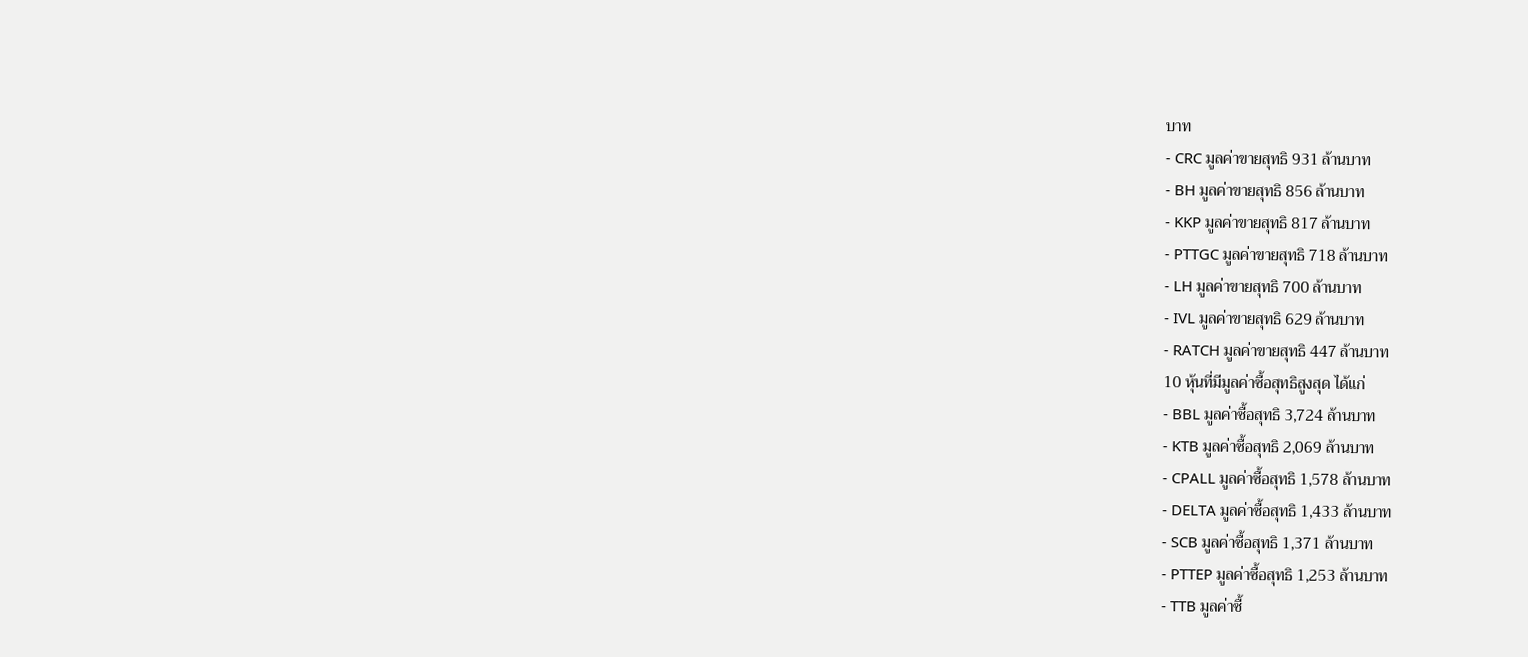บาท
- CRC มูลค่าขายสุทธิ 931 ล้านบาท
- BH มูลค่าขายสุทธิ 856 ล้านบาท
- KKP มูลค่าขายสุทธิ 817 ล้านบาท
- PTTGC มูลค่าขายสุทธิ 718 ล้านบาท
- LH มูลค่าขายสุทธิ 700 ล้านบาท
- IVL มูลค่าขายสุทธิ 629 ล้านบาท
- RATCH มูลค่าขายสุทธิ 447 ล้านบาท
10 หุ้นที่มีมูลค่าซื้อสุทธิสูงสุด ได้แก่
- BBL มูลค่าซื้อสุทธิ 3,724 ล้านบาท
- KTB มูลค่าซื้อสุทธิ 2,069 ล้านบาท
- CPALL มูลค่าซื้อสุทธิ 1,578 ล้านบาท
- DELTA มูลค่าซื้อสุทธิ 1,433 ล้านบาท
- SCB มูลค่าซื้อสุทธิ 1,371 ล้านบาท
- PTTEP มูลค่าซื้อสุทธิ 1,253 ล้านบาท
- TTB มูลค่าซื้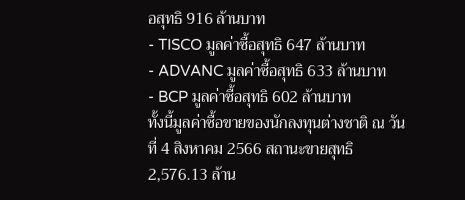อสุทธิ 916 ล้านบาท
- TISCO มูลค่าซื้อสุทธิ 647 ล้านบาท
- ADVANC มูลค่าซื้อสุทธิ 633 ล้านบาท
- BCP มูลค่าซื้อสุทธิ 602 ล้านบาท
ทั้งนี้มูลค่าซื้อขายของนักลงทุนต่างชาติ ณ วันที่ 4 สิงหาคม 2566 สถานะขายสุทธิ 2,576.13 ล้าน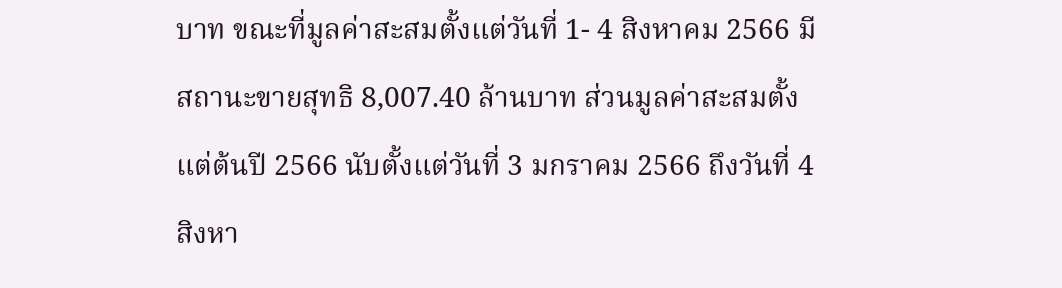บาท ขณะที่มูลค่าสะสมตั้งแต่วันที่ 1- 4 สิงหาคม 2566 มีสถานะขายสุทธิ 8,007.40 ล้านบาท ส่วนมูลค่าสะสมตั้งแต่ต้นปี 2566 นับตั้งแต่วันที่ 3 มกราคม 2566 ถึงวันที่ 4 สิงหา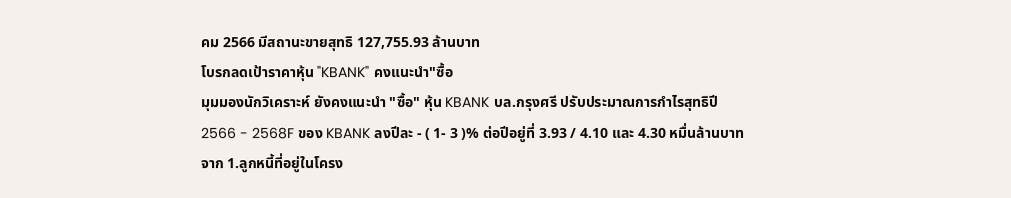คม 2566 มีสถานะขายสุทธิ 127,755.93 ล้านบาท
โบรกลดเป้าราคาหุ้น "KBANK" คงแนะนำ"ซื้อ
มุมมองนักวิเคราะห์ ยังคงแนะนำ "ซื้อ" หุ้น KBANK บล.กรุงศรี ปรับประมาณการกำไรสุทธิปี 2566 - 2568F ของ KBANK ลงปีละ - ( 1- 3 )% ต่อปีอยู่ที่ 3.93 / 4.10 และ 4.30 หมื่นล้านบาท จาก 1.ลูกหนี้ที่อยู่ในโครง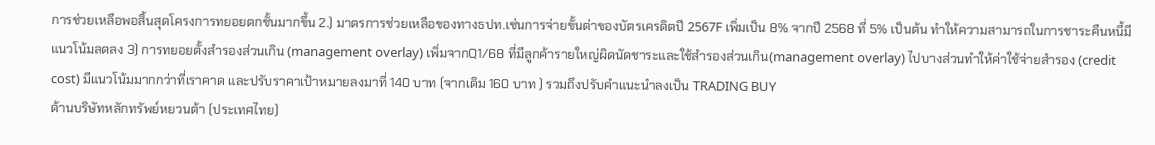การช่วยเหลือพอสิ้นสุดโครงการทยอยตกชั้นมากขึ้น 2.) มาตรการช่วยเหลือของทางธปท.เช่นการจ่ายขั้นต่าของบัตรเครดิตปี 2567F เพิ่มเป็น 8% จากปี 2568 ที่ 5% เป็นต้น ทำให้ความสามารถในการชาระคืนหนี้มีแนวโน้มลดลง 3) การทยอยตั้งสำรองส่วนเกิน (management overlay) เพิ่มจากQ1/68 ที่มีลูกค้ารายใหญ่ผิดนัดชาระและใช้สำรองส่วนเกิน(management overlay) ไปบางส่วนทำให้ค่าใช้จ่ายสำรอง (credit cost) มีแนวโน้มมากกว่าที่เราคาด และปรับราคาเป้าหมายลงมาที่ 140 บาท (จากเดิม 160 บาท ) รวมถึงปรับคำแนะนำลงเป็น TRADING BUY
ด้านบริษัทหลักทรัพย์หยวนต้า (ประเทศไทย)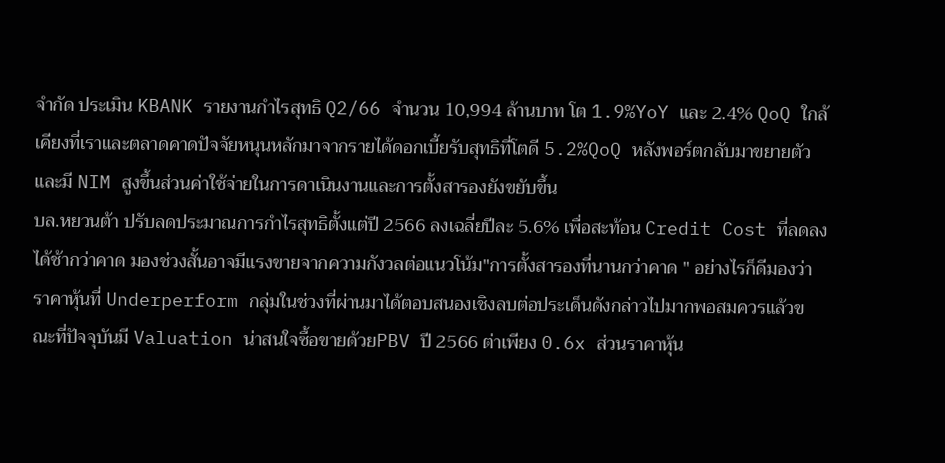จำกัด ประเมิน KBANK รายงานกำไรสุทธิ Q2/66 จำนวน 10,994 ล้านบาท โต 1.9%YoY และ 2.4% QoQ ใกล้เคียงที่เราและตลาดคาดปัจจัยหนุนหลักมาจากรายได้ดอกเบี้ยรับสุทธิที่โตดี 5.2%QoQ หลังพอร์ตกลับมาขยายตัว และมี NIM สูงขึ้นส่วนค่าใช้จ่ายในการดาเนินงานและการตั้งสารองยังขยับขึ้น
บล.หยวนต้า ปรับลดประมาณการกำไรสุทธิตั้งแต่ปี 2566 ลงเฉลี่ยปีละ 5.6% เพื่อสะท้อน Credit Cost ที่ลดลงได้ช้ากว่าคาด มองช่วงสั้นอาจมีแรงขายจากความกังวลต่อแนวโน้ม"การตั้งสารองที่นานกว่าคาด " อย่างไรก็ดีมองว่าราคาหุ้นที่ Underperform กลุ่มในช่วงที่ผ่านมาได้ตอบสนองเชิงลบต่อประเด็นดังกล่าวไปมากพอสมควรแล้วขณะที่ปัจจุบันมี Valuation น่าสนใจซื้อขายด้วยPBV ปี 2566 ต่าเพียง 0.6x ส่วนราคาหุ้น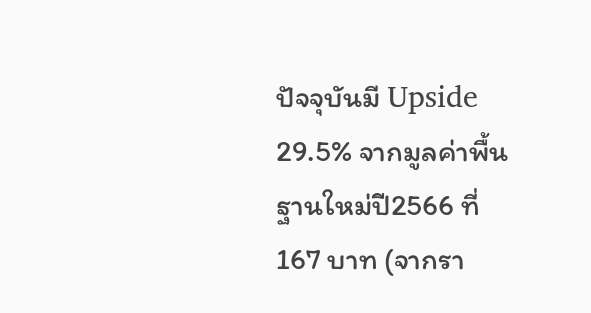ปัจจุบันมี Upside 29.5% จากมูลค่าพื้นฐานใหม่ปี2566 ที่ 167 บาท (จากรา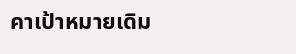คาเป้าหมายเดิม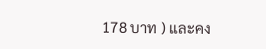178 บาท ) และคง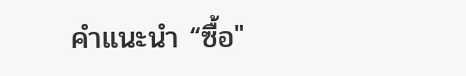คำแนะนำ “ซื้อ"